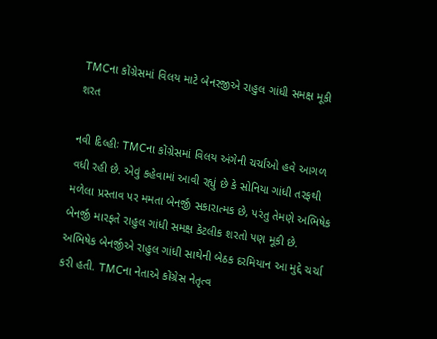TMCના કોંગ્રેસમાં વિલય માટે બેનરજીએ રાહુલ ગાંધી સમક્ષ મૂકી શરત

નવી દિલ્હીઃ TMCના કોંગ્રેસમાં વિલય અંગેની ચર્ચાઓ હવે આગળ વધી રહી છે. એવું કહેવામાં આવી રહ્યું છે કે સોનિયા ગાંધી તરફથી મળેલા પ્રસ્તાવ પર મમતા બેનર્જી સકારાત્મક છે, પરંતુ તેમણે અભિષેક બેનર્જી મારફતે રાહુલ ગાંધી સમક્ષ કેટલીક શરતો પણ મૂકી છે. અભિષેક બેનર્જીએ રાહુલ ગાંધી સાથેની બેઠક દરમિયાન આ મુદ્દે ચર્ચા કરી હતી. TMCના નેતાએ કોંગ્રેસ નેતૃત્વ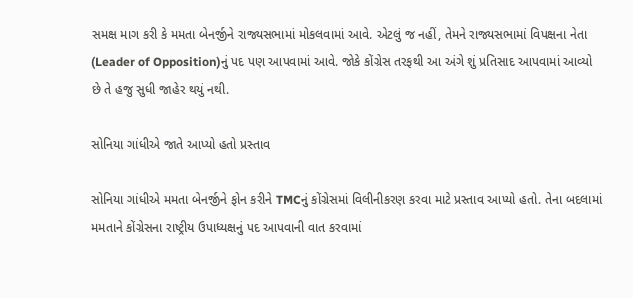સમક્ષ માગ કરી કે મમતા બેનર્જીને રાજ્યસભામાં મોકલવામાં આવે. એટલું જ નહીં, તેમને રાજ્યસભામાં વિપક્ષના નેતા (Leader of Opposition)નું પદ પણ આપવામાં આવે. જોકે કોંગ્રેસ તરફથી આ અંગે શું પ્રતિસાદ આપવામાં આવ્યો છે તે હજુ સુધી જાહેર થયું નથી.

સોનિયા ગાંધીએ જાતે આપ્યો હતો પ્રસ્તાવ

સોનિયા ગાંધીએ મમતા બેનર્જીને ફોન કરીને TMCનું કોંગ્રેસમાં વિલીનીકરણ કરવા માટે પ્રસ્તાવ આપ્યો હતો. તેના બદલામાં મમતાને કોંગ્રેસના રાષ્ટ્રીય ઉપાધ્યક્ષનું પદ આપવાની વાત કરવામાં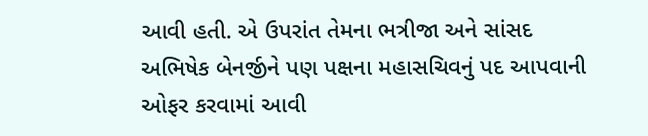આવી હતી. એ ઉપરાંત તેમના ભત્રીજા અને સાંસદ અભિષેક બેનર્જીને પણ પક્ષના મહાસચિવનું પદ આપવાની ઓફર કરવામાં આવી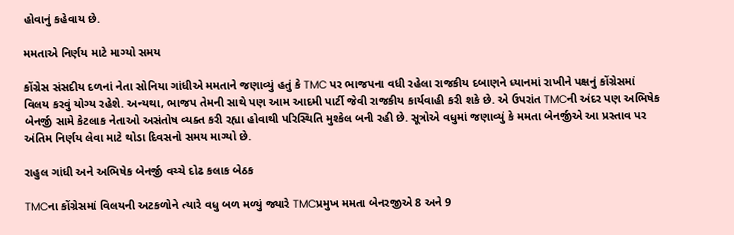હોવાનું કહેવાય છે.

મમતાએ નિર્ણય માટે માગ્યો સમય

કોંગ્રેસ સંસદીય દળનાં નેતા સોનિયા ગાંધીએ મમતાને જણાવ્યું હતું કે TMC પર ભાજપના વધી રહેલા રાજકીય દબાણને ધ્યાનમાં રાખીને પક્ષનું કોંગ્રેસમાં વિલય કરવું યોગ્ય રહેશે. અન્યથા, ભાજપ તેમની સાથે પણ આમ આદમી પાર્ટી જેવી રાજકીય કાર્યવાહી કરી શકે છે. એ ઉપરાંત TMCની અંદર પણ અભિષેક બેનર્જી સામે કેટલાક નેતાઓ અસંતોષ વ્યક્ત કરી રહ્યા હોવાથી પરિસ્થિતિ મુશ્કેલ બની રહી છે. સૂત્રોએ વધુમાં જણાવ્યું કે મમતા બેનર્જીએ આ પ્રસ્તાવ પર અંતિમ નિર્ણય લેવા માટે થોડા દિવસનો સમય માગ્યો છે.

રાહુલ ગાંધી અને અભિષેક બેનર્જી વચ્ચે દોઢ કલાક બેઠક

TMCના કોંગ્રેસમાં વિલયની અટકળોને ત્યારે વધુ બળ મળ્યું જ્યારે TMCપ્રમુખ મમતા બેનરજીએ 8 અને 9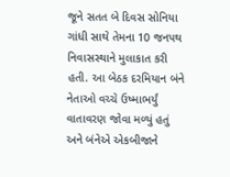જૂને સતત બે દિવસ સોનિયા ગાંધી સાથે તેમના 10 જનપથ નિવાસસ્થાને મુલાકાત કરી હતી. આ બેઠક દરમિયાન બંને નેતાઓ વચ્ચે ઉષ્માભર્યું વાતાવરણ જોવા મળ્યું હતું અને બંનેએ એકબીજાને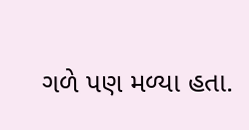ગળે પણ મળ્યા હતા.